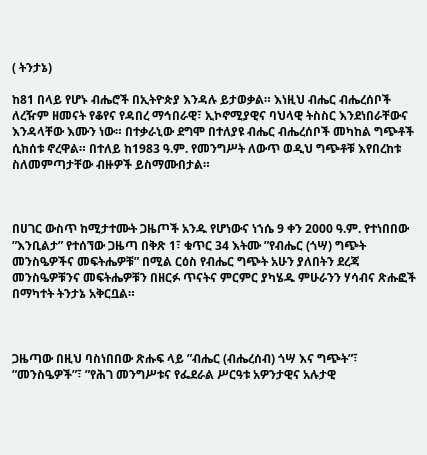( ትንታኔ)

ከ81 በላይ የሆኑ ብሔሮች በኢትዮጵያ እንዳሉ ይታወቃል። እነዚህ ብሔር ብሔረሰቦች ለረዥም ዘመናት የቆየና የዳበረ ማኅበራዊ፣ ኢኮኖሚያዊና ባህላዊ ትስስር እንደነበራቸውና እንዳላቸው እሙን ነው። በተቃራኒው ደግሞ በተለያዩ ብሔር ብሔረሰቦች መካከል ግጭቶች ሲከሰቱ ኖረዋል። በተለይ ከ1983 ዓ.ም. የመንግሥት ለውጥ ወዲህ ግጭቶቹ እየበረከቱ ስለመምጣታቸው ብዙዎች ይስማሙበታል።



በሀገር ውስጥ ከሚታተሙት ጋዜጦች አንዱ የሆነውና ነኀሴ 9 ቀን 2000 ዓ.ም. የተነበበው ”እንቢልታ” የተሰኘው ጋዜጣ በቅጽ 1፣ ቁጥር 34 እትሙ ”የብሔር (ጎሣ) ግጭት መንስዔዎችና መፍትሔዎቹ” በሚል ርዕስ የብሔር ግጭት አሁን ያለበትን ደረጃ መንስዔዎቹንና መፍትሔዎቹን በዘርፉ ጥናትና ምርምር ያካሄዱ ምሁራንን ሃሳብና ጽሑፎች በማካተት ትንታኔ አቅርቧል።



ጋዜጣው በዚህ ባስነበበው ጽሑፍ ላይ ”ብሔር (ብሔረሰብ) ጎሣ እና ግጭት”፣ ”መንስዔዎች”፣ ”የሕገ መንግሥቱና የፌደራል ሥርዓቱ አዎንታዊና አሉታዊ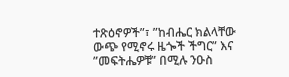ተጽዕኖዎች”፣ ”ከብሔር ክልላቸው ውጭ የሚኖሩ ዜጐች ችግር” እና ”መፍትሔዎቹ” በሚሉ ንዑስ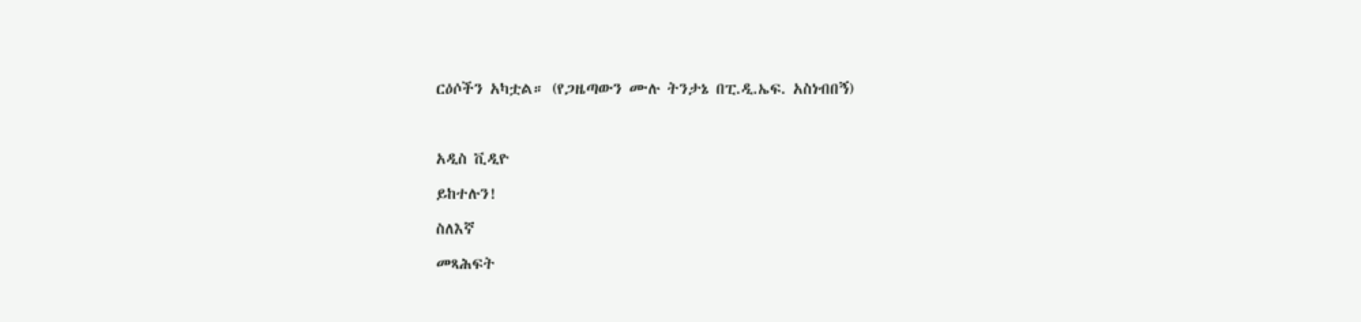ርዕሶችን አካቷል። (የጋዜጣውን ሙሉ ትንታኔ በፒ.ዲ.ኤፍ. አስነብበኝ)



አዲስ ቪዲዮ

ይከተሉን!

ስለእኛ

መጻሕፍት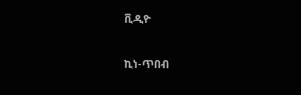ቪዲዮ

ኪነ-ጥበብ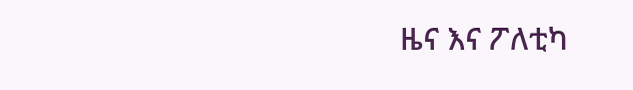ዜና እና ፖለቲካ